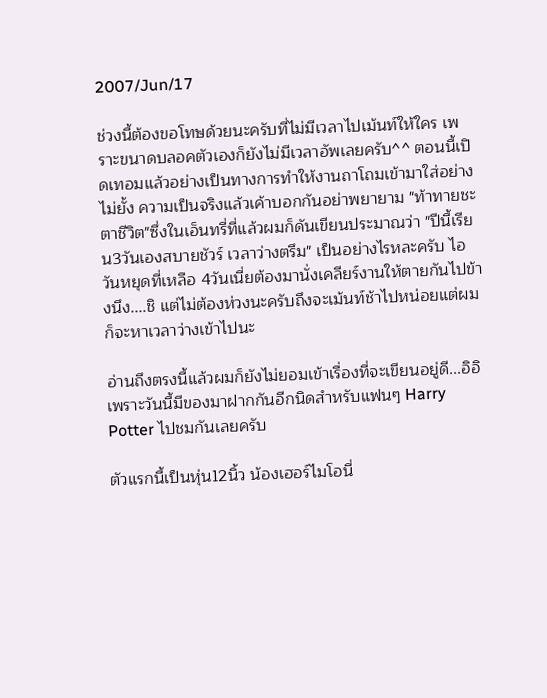2007/Jun/17

ช่วงนี้ต้องขอโทษด้วยนะครับที่ไม่มีเวลาไปเม้นท์ให้ใคร เพราะขนาดบลอคตัวเองก็ยังไม่มีเวลาอัพเลยครับ^^ ตอนนี้เปิดเทอมแล้วอย่างเป็นทางการทำให้งานถาโถมเข้ามาใส่อย่างไม่ยั้ง ความเป็นจริงแล้วเค้าบอกกันอย่าพยายาม "ท้าทายชะตาชีวิต"ซึ่งในเอ็นทรี่ที่แล้วผมก็ดันเขียนประมาณว่า "ปีนี้เรียน3วันเองสบายชัวร์ เวลาว่างตรึม" เป็นอย่างไรหละครับ ไอวันหยุดที่เหลือ 4วันเนี่ยต้องมานั่งเคลียร์งานให้ตายกันไปข้างนึง....ชิ แต่ไม่ต้องห่วงนะครับถึงจะเม้นท์ช้าไปหน่อยแต่ผมก็จะหาเวลาว่างเข้าไปนะ

อ่านถึงตรงนี้แล้วผมก็ยังไม่ยอมเข้าเรื่องที่จะเขียนอยู่ดี...อิอิ เพราะวันนี้มีของมาฝากกันอีกนิดสำหรับแฟนๆ Harry Potter ไปชมกันเลยครับ

ตัวแรกนี้เป็นหุ่น12นิ้ว น้องเฮอร์ไมโอนี่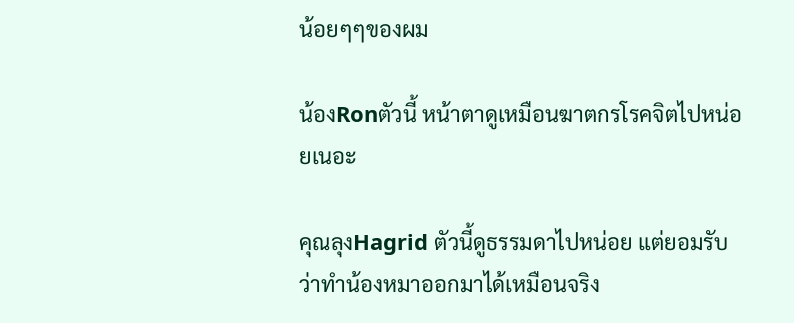น้อยๆๆของผม

น้องRonตัวนี้ หน้าตาดูเหมือนฆาตกรโรคจิตไปหน่อยเนอะ

คุณลุงHagrid ตัวนี้ดูธรรมดาไปหน่อย แต่ยอมรับว่าทำน้องหมาออกมาได้เหมือนจริง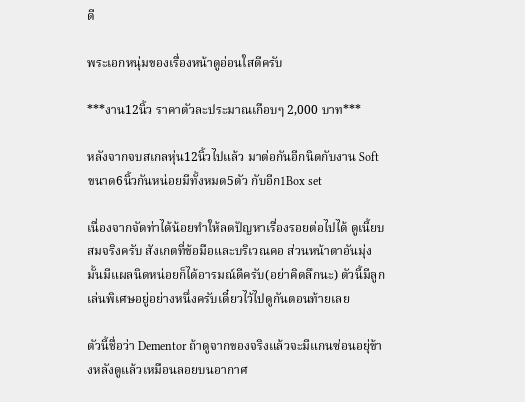ดี

พระเอกหนุ่มของเรื่องหน้าดูอ่อนใสดีครับ

***งาน12นิ้ว ราคาตัวละประมาณเกือบๆ 2,000 บาท***

หลังจากจบสเกลหุ่น12นิ้วไปแล้ว มาต่อกันอีกนิดกับงาน Soft ขนาด6นิ้วกันหน่อยมีทั้งหมด5ตัว กับอีก1Box set

เนื่องจากจัดท่าได้น้อยทำให้ลดปัญหาเรื่องรอยต่อไปได้ ดูเนี้ยบสมจริงครับ สังเกตที่ข้อมือและบริเวณคอ ส่วนหน้าตาอันมุ่งมั้นมีแผลนิดหน่อยก็ได้อารมณ์ดีครับ(อย่าคิดลึกนะ) ตัวนี้มีลูกเล่นพิเศษอยู่อย่างหนึ่งครับเดี๋ยวไว้ไปดูกันตอนท้ายเลย

ตัวนี้ชื่อว่า Dementor ถ้าดูจากของจริงแล้วจะมีแกนซ่อนอยุ่ข้างหลังดูแล้วเหมือนลอยบนอากาศ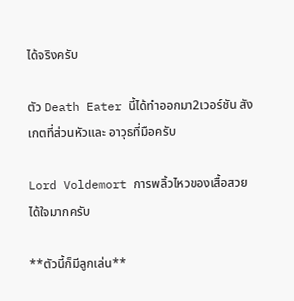ได้จริงครับ

ตัว Death Eater นี้ได้ทำออกมา2เวอร์ชัน สังเกตที่ส่วนหัวและ อาวุธที่มือครับ

Lord Voldemort การพลิ้วไหวของเสื้อสวยได้ใจมากครับ

**ตัวนี้ก็มีลูกเล่น**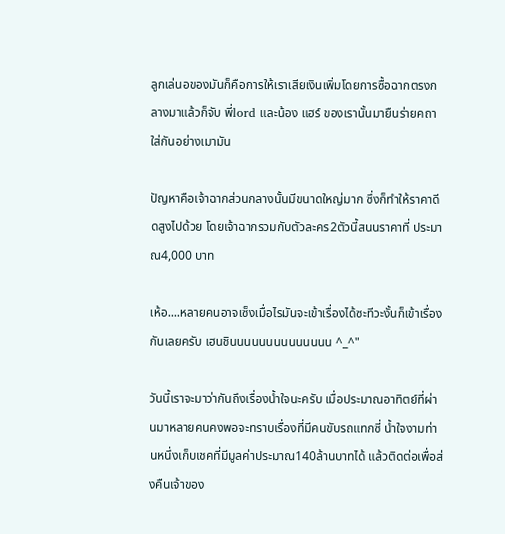ลูกเล่นอของมันก็คือการให้เราเสียเงินเพิ่มโดยการซื้อฉากตรงกลางมาแล้วก็จับ พี่lord และน้อง แฮร์ ของเรานั้นมายืนร่ายคถาใส่กันอย่างเมามัน

ปัญหาคือเจ้าฉากส่วนกลางนั้นมีขนาดใหญ่มาก ซึ่งก็ทำให้ราคาดีดสูงไปด้วย โดยเจ้าฉากรวมกับตัวละคร2ตัวนี้สนนราคาที่ ประมาณ4,000 บาท

เห้อ....หลายคนอาจเซ็งเมื่อไรมันจะเข้าเรื่องได้ซะทีวะงั้นก็เข้าเรื่องกันเลยครับ เฮนชินนนนนนนนนนนนนน ^_^"

วันนี้เราจะมาว่ากันถึงเรื่องน้ำใจนะครับ เมื่อประมาณอาทิตย์ที่ผ่านมาหลายคนคงพอจะทราบเรื่องที่มีคนขับรถแทกซี่ น้ำใจงามท่านหนึ่งเก็บเชคที่มีมูลค่าประมาณ140ล้านบาทได้ แล้วติดต่อเพื่อส่งคืนเจ้าของ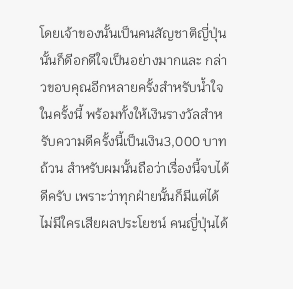โดยเจ้าของนั้นเป็นคนสัญชาติญี่ปุ่นนั้นก็ดีอกดีใจเป็นอย่างมากและ กล่าวขอบคุณอีกหลายครั้งสำหรับน้ำใจในครั้งนี้ พร้อมทั้งให้เงินรางวัลสำหรับความดีครั้งนี้เป็นเงิน3,000 บาทถ้วน สำหรับผมนั้นถือว่าเรื่องนี้จบได้ดีครับ เพราะว่าทุกฝ่ายนั้นก็มีแต่ได้ไม่มีใครเสียผลประโยชน์ คนญี่ปุ่นได้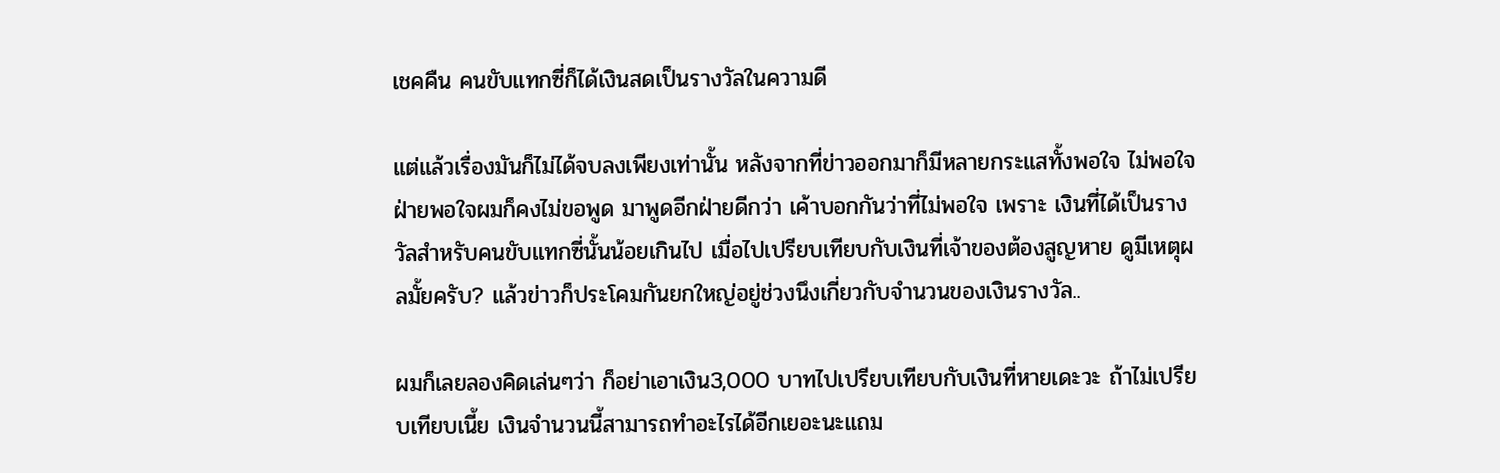เชคคืน คนขับแทกซี่ก็ได้เงินสดเป็นรางวัลในความดี

แต่แล้วเรื่องมันก็ไม่ได้จบลงเพียงเท่านั้น หลังจากที่ข่าวออกมาก็มีหลายกระแสทั้งพอใจ ไม่พอใจ ฝ่ายพอใจผมก็คงไม่ขอพูด มาพูดอีกฝ่ายดีกว่า เค้าบอกกันว่าที่ไม่พอใจ เพราะ เงินที่ได้เป็นรางวัลสำหรับคนขับแทกซี่นั้นน้อยเกินไป เมื่อไปเปรียบเทียบกับเงินที่เจ้าของต้องสูญหาย ดูมีเหตุผลมั้ยครับ? แล้วข่าวก็ประโคมกันยกใหญ่อยู่ช่วงนึงเกี่ยวกับจำนวนของเงินรางวัล..

ผมก็เลยลองคิดเล่นๆว่า ก็อย่าเอาเงิน3,000 บาทไปเปรียบเทียบกับเงินที่หายเดะวะ ถ้าไม่เปรียบเทียบเนี้ย เงินจำนวนนี้สามารถทำอะไรได้อีกเยอะนะแถม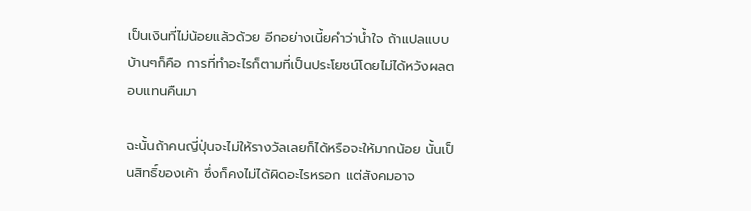เป็นเงินที่ไม่น้อยแล้วด้วย อีกอย่างเนี้ยคำว่าน้ำใจ ถ้าแปลแบบบ้านๆก็คือ การที่ทำอะไรก็ตามที่เป็นประโยชน์โดยไม่ได้หวังผลตอบแทนคืนมา

ฉะนั้นถ้าคนญี่ปุ่นจะไม่ให้รางวัลเลยก็ได้หรือจะให้มากน้อย นั้นเป็นสิทธิ์ของเค้า ซึ่งก็คงไม่ได้ผิดอะไรหรอก แต่สังคมอาจ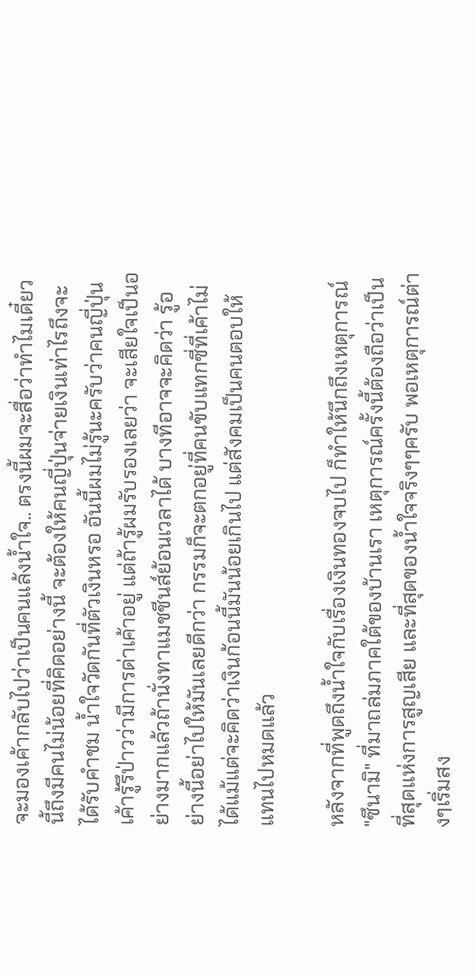จะมองเค้ากลับไปว่าเป็นคนแล้งน้ำใจ.. ตรงนี้ผมจะสื่อว่าทำไมเดี๋ยวนี้ถึงมีคนไม่น้อยที่คิดอย่างนี้ จะต้องให้คนญี่ปุ่นจ่ายเงินเท่าไรถึงจะได้รับคำชม น้ำใจวัดกันที่ตัวเงินหรอ อันนี้ผมไม่รู้นะครับว่าคนญี่ปุ่นเค้ารู้รึป่าวว่ามีการด่าเค้าอยู่ แต่ถ้ารู้ผมรับรองเลยว่า จะเสียใจเป็นอย่างมากแล้วถ้านั่งทาแมชชีนส์ย้อนเวลาได้ บางทีอาจจะคิดว่า รู้อย่างนี้อย่าไปให้มันเลยดีกว่า กรรมก็จะตกอยู่ที่คนขับแทกซี่ที่เค้าไม่ได้แม้แต่จะคิดว่าเงินก้อนนี้มันน้อยเกินไป แต่สังคมเป็นคนตอบให้แทนไปหมดแล้ว

หลังจากที่พูดถึงน้ำใจกับเรื่องเงินทองจบไป ก็ทำให้นึกถึงเหตุการณ์ "ซึนามิ" ที่มาถล่มภาคใต้ของบ้านเรา เหตุการณ์ครั้งนี้ต้องถือว่าเป็นที่สุดแห่งการสูญเสีย และที่สุดของน้ำใจจริงๆๆครับ พอเหตุการณ์ต่างๆเริ่มสง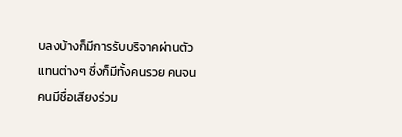บลงบ้างก็มีการรับบริจาคผ่านตัวแทนต่างๆ ซึ่งก็มีทั้งคนรวย คนจน คนมีชื่อเสียงร่วม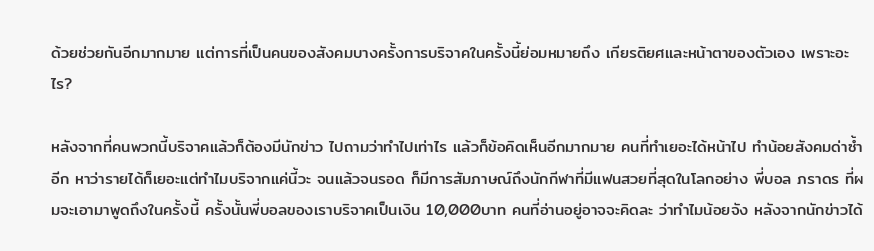ด้วยช่วยกันอีกมากมาย แต่การที่เป็นคนของสังคมบางครั้งการบริจาคในครั้งนี้ย่อมหมายถึง เกียรติยศและหน้าตาของตัวเอง เพราะอะไร?

หลังจากที่คนพวกนี้บริจาคแล้วก็ต้องมีนักข่าว ไปถามว่าทำไปเท่าไร แล้วก็ข้อคิดเห็นอีกมากมาย คนที่ทำเยอะได้หน้าไป ทำน้อยสังคมด่าซ้ำอีก หาว่ารายได้ก็เยอะแต่ทำไมบริจากแค่นี้วะ จนแล้วจนรอด ก็มีการสัมภาษณ์ถึงนักกีฬาที่มีแฟนสวยที่สุดในโลกอย่าง พี่บอล ภราดร ที่ผมจะเอามาพูดถึงในครั้งนี้ ครั้งนั้นพี่บอลของเราบริจาคเป็นเงิน 10,000บาท คนที่อ่านอยู่อาจจะคิดละ ว่าทำไมน้อยจัง หลังจากนักข่าวได้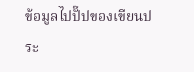ข้อมูลไปปั๊ปของเขียนประ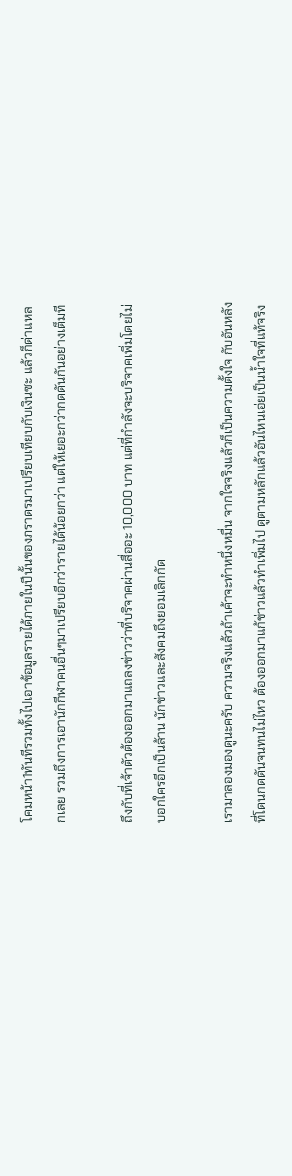โคมหน้า1ทันทีรวมทั้งไปเอาข้อมูลรายได้ภายในปีนั้นของภราดรมาเปรียบเทียบกับเงินซะ แล้วก็ด่าแหลกเลย รวมถึงการเอานักกีฬาคนอื่นๆมาเปรียบอีกว่ารายได้น้อยกว่า แต่ให้เยอะกว่ากดดันกันอย่างเต็มที

ถึงกับที่เจ้าตัวต้องออกมาแถลงข่าวว่าที่บริจาคผ่านสื่ออะ 10,000 บาท แต่ที่กำลังจะบริจาคเพิ่มโดยไม่บอกใครอีกเป็นล้าน นักข่าวและสังคมถึงยอมเลิกกัด

เรามาลองมองดูนะครับ ความจริงแล้วถ้าเค้าจะทำหนึ่งหมื่น จากใจจริงแล้วก็เป็นความตั้งใจ กับอันหลังที่โดนกดดันจนทนไม่ไหว ต้องออกมาแก้ข่าวแล้วทำเพิ่มไป ดูตามหลักแล้วอันไหนเอ่ยเป็นน้ำใจที่แท้จริง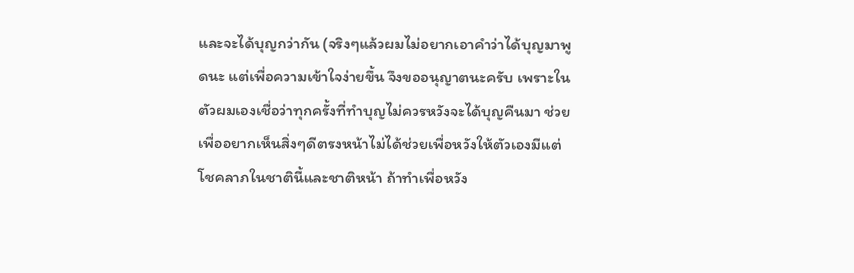และจะได้บุญกว่ากัน (จริงๆแล้วผมไม่อยากเอาคำว่าได้บุญมาพูดนะ แต่เพื่อความเข้าใจง่ายขึ้น จึงขออนุญาตนะครับ เพราะในตัวผมเองเชื่อว่าทุกครั้งที่ทำบุญไม่ควรหวังจะได้บุญคืนมา ช่วยเพื่ออยากเห็นสิ่งๆดีตรงหน้าไม่ได้ช่วยเพื่อหวังให้ตัวเองมีแต่โชคลาภในชาตินี้และชาติหน้า ถ้าทำเพื่อหวัง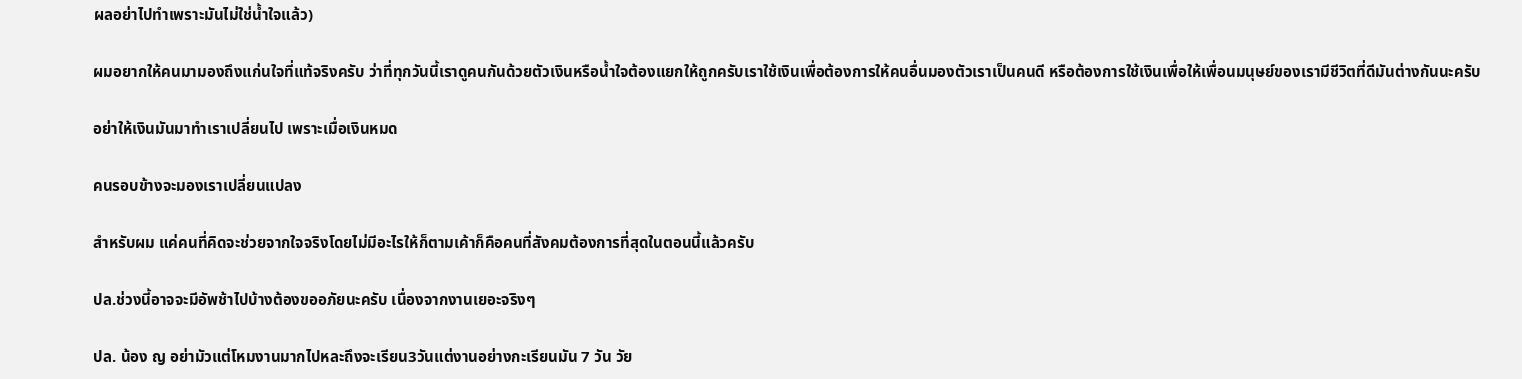ผลอย่าไปทำเพราะมันไม่ใช่น้ำใจแล้ว)

ผมอยากให้คนมามองถึงแก่นใจที่แท้จริงครับ ว่าที่ทุกวันนี้เราดูคนกันด้วยตัวเงินหรือน้ำใจต้องแยกให้ถูกครับเราใช้เงินเพื่อต้องการให้คนอื่นมองตัวเราเป็นคนดี หรือต้องการใช้เงินเพื่อให้เพื่อนมนุษย์ของเรามีชีวิตที่ดีมันต่างกันนะครับ

อย่าให้เงินมันมาทำเราเปลี่ยนไป เพราะเมื่อเงินหมด

คนรอบข้างจะมองเราเปลี่ยนแปลง

สำหรับผม แค่คนที่คิดจะช่วยจากใจจริงโดยไม่มีอะไรให้ก็ตามเค้าก็คือคนที่สังคมต้องการที่สุดในตอนนี้แล้วครับ

ปล.ช่วงนี้อาจจะมีอัพช้าไปบ้างต้องขออภัยนะครับ เนื่องจากงานเยอะจริงๆ

ปล. น้อง ญ อย่ามัวแต่โหมงานมากไปหละถึงจะเรียน3วันแต่งานอย่างกะเรียนมัน 7 วัน วัย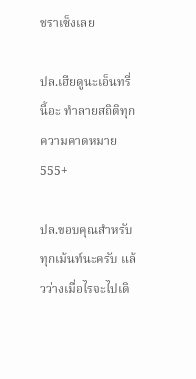ชราเซ็งเลย

ปล.เฮียดูนะเอ็นทรี่นี้อะ ทำลายสถิติทุกความคาดหมาย555+

ปล.ขอบคุณสำหรับทุกเม้นท์นะครับ แล้วว่างเมื่อไรจะไปเดิ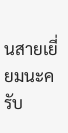นสายเยี่ยมนะครับ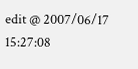edit @ 2007/06/17 15:27:08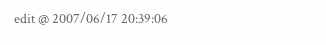edit @ 2007/06/17 20:39:06